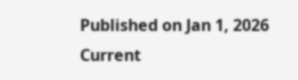Published on Jan 1, 2026
Current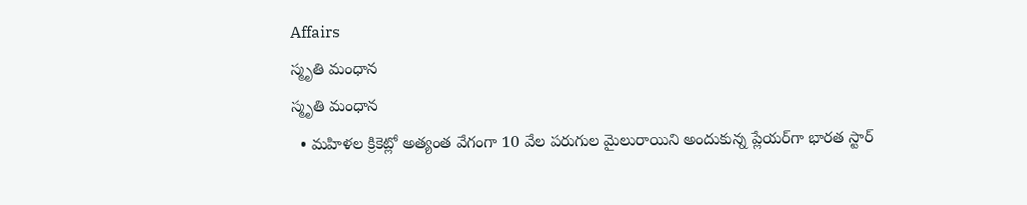Affairs
స్మృతి మంధాన
స్మృతి మంధాన
  • మహిళల క్రికెట్లో అత్యంత వేగంగా 10 వేల పరుగుల మైలురాయిని అందుకున్న ప్లేయర్‌గా భారత స్టార్‌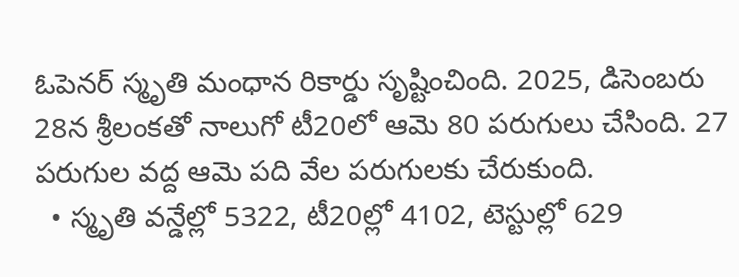ఓపెనర్‌ స్మృతి మంధాన రికార్డు సృష్టించింది. 2025, డిసెంబరు 28న శ్రీలంకతో నాలుగో టీ20లో ఆమె 80 పరుగులు చేసింది. 27 పరుగుల వద్ద ఆమె పది వేల పరుగులకు చేరుకుంది.
  • స్మృతి వన్డేల్లో 5322, టీ20ల్లో 4102, టెస్టుల్లో 629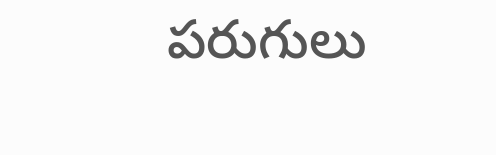పరుగులు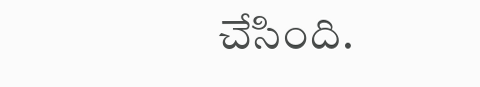చేసింది.